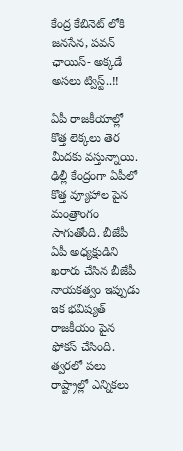కేంద్ర కేబినెట్ లోకి జనసేన, పవన్ ఛాయిస్- అక్కడే అసలు ట్విస్ట్..!!

ఏపీ రాజకీయాల్లో కొత్త లెక్కలు తెర మీదకు వస్తున్నాయి. ఢిల్లీ కేంద్రంగా ఏపీలో కొత్త వ్యూహాల పైన మంత్రాంగం సాగుతోంది. బీజేపీ ఏపీ అధ్యక్షుడిని ఖరారు చేసిన బీజేపీ నాయకత్వం ఇప్పుడు ఇక భవిష్యత్ రాజకీయం పైన ఫోకస్ చేసింది. త్వరలో పలు రాష్ట్రాల్లో ఎన్నికలు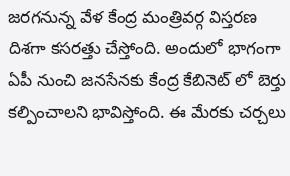జరగనున్న వేళ కేంద్ర మంత్రివర్గ విస్తరణ దిశగా కసరత్తు చేస్తోంది. అందులో భాగంగా ఏపీ నుంచి జనసేనకు కేంద్ర కేబినెట్ లో బెర్తు కల్పించాలని భావిస్తోంది. ఈ మేరకు చర్చలు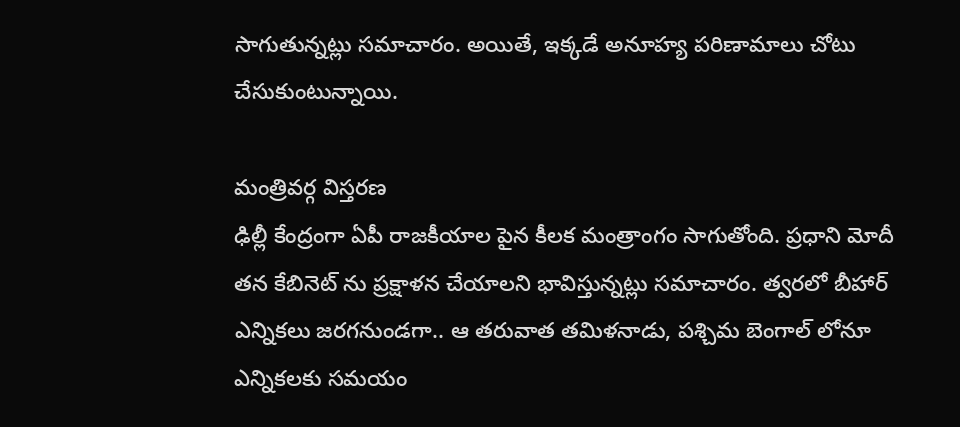సాగుతున్నట్లు సమాచారం. అయితే, ఇక్కడే అనూహ్య పరిణామాలు చోటు చేసుకుంటున్నాయి.

మంత్రివర్గ విస్తరణ
ఢిల్లీ కేంద్రంగా ఏపీ రాజకీయాల పైన కీలక మంత్రాంగం సాగుతోంది. ప్రధాని మోదీ తన కేబినెట్ ను ప్రక్షాళన చేయాలని భావిస్తున్నట్లు సమాచారం. త్వరలో బీహార్ ఎన్నికలు జరగనుండగా.. ఆ తరువాత తమిళనాడు, పశ్చిమ బెంగాల్ లోనూ ఎన్నికలకు సమయం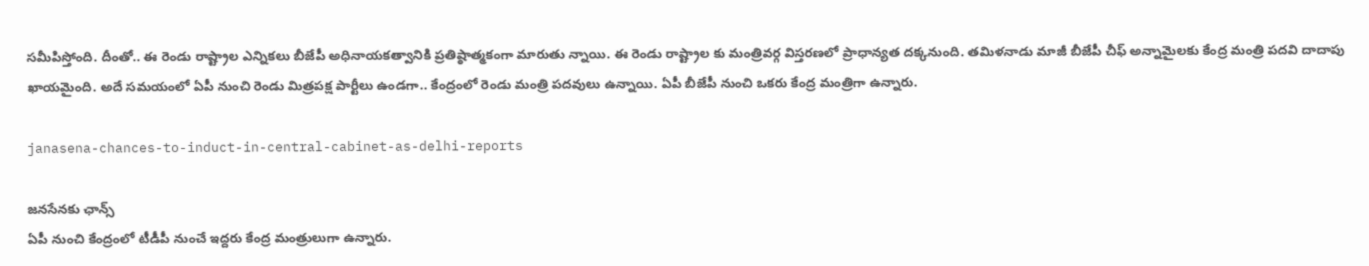సమీపిస్తోంది. దీంతో.. ఈ రెండు రాష్ట్రాల ఎన్నికలు బీజేపీ అధినాయకత్వానికి ప్రతిష్ఠాత్మకంగా మారుతు న్నాయి. ఈ రెండు రాష్ట్రాల కు మంత్రివర్గ విస్తరణలో ప్రాధాన్యత దక్కనుంది. తమిళనాడు మాజీ బీజేపీ చీఫ్ అన్నామైలకు కేంద్ర మంత్రి పదవి దాదాపు ఖాయమైంది. అదే సమయంలో ఏపీ నుంచి రెండు మిత్రపక్ష పార్టీలు ఉండగా.. కేంద్రంలో రెండు మంత్రి పదవులు ఉన్నాయి. ఏపీ బీజేపీ నుంచి ఒకరు కేంద్ర మంత్రిగా ఉన్నారు.

janasena-chances-to-induct-in-central-cabinet-as-delhi-reports

జనసేనకు ఛాన్స్
ఏపీ నుంచి కేంద్రంలో టీడీపీ నుంచే ఇద్దరు కేంద్ర మంత్రులుగా ఉన్నారు.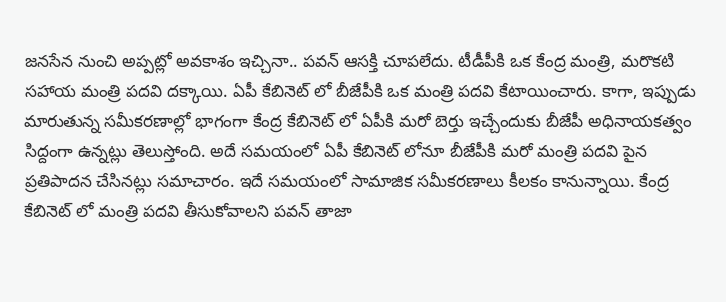జనసేన నుంచి అప్పట్లో అవకాశం ఇచ్చినా.. పవన్ ఆసక్తి చూపలేదు. టీడీపీకి ఒక కేంద్ర మంత్రి, మరొకటి సహాయ మంత్రి పదవి దక్కాయి. ఏపీ కేబినెట్ లో బీజేపీకి ఒక మంత్రి పదవి కేటాయించారు. కాగా, ఇప్పుడు మారుతున్న సమీకరణాల్లో భాగంగా కేంద్ర కేబినెట్ లో ఏపీకి మరో బెర్తు ఇచ్చేందుకు బీజేపీ అధినాయకత్వం సిద్దంగా ఉన్నట్లు తెలుస్తోంది. అదే సమయంలో ఏపీ కేబినెట్ లోనూ బీజేపీకి మరో మంత్రి పదవి పైన ప్రతిపాదన చేసినట్లు సమాచారం. ఇదే సమయంలో సామాజిక సమీకరణాలు కీలకం కానున్నాయి. కేంద్ర కేబినెట్ లో మంత్రి పదవి తీసుకోవాలని పవన్ తాజా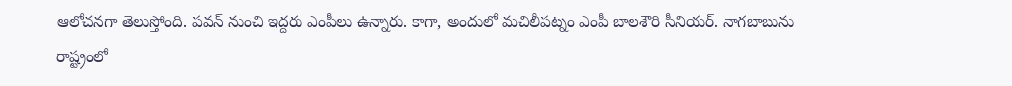ఆలోచనగా తెలుస్తోంది. పవన్ నుంచి ఇద్దరు ఎంపీలు ఉన్నారు. కాగా, అందులో మచిలీపట్నం ఎంపీ బాలశౌరి సీనియర్. నాగబాబును రాష్ట్రంలో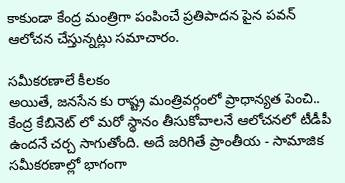కాకుండా కేంద్ర మంత్రిగా పంపించే ప్రతిపాదన పైన పవన్ ఆలోచన చేస్తున్నట్లు సమాచారం.

సమీకరణాలే కీలకం
అయితే, జనసేన కు రాష్ట్ర మంత్రివర్గంలో ప్రాధాన్యత పెంచి.. కేంద్ర కేబినెట్ లో మరో స్థానం తీసుకోవాలనే ఆలోచనలో టీడీపీ ఉందనే చర్చ సాగుతోంది. అదే జరిగితే ప్రాంతీయ - సామాజిక సమీకరణాల్లో భాగంగా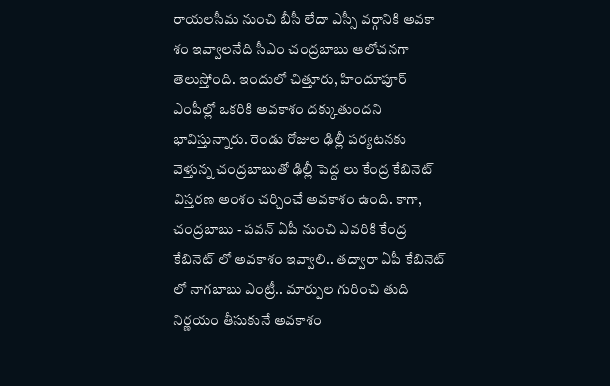రాయలసీమ నుంచి బీసీ లేదా ఎస్సీ వర్గానికి అవకా శం ఇవ్వాలనేది సీఎం చంద్రబాబు ఆలోచనగా తెలుస్తోంది. ఇందులో చిత్తూరు, హిందూపూర్ ఎంపీల్లో ఒకరికి అవకాశం దక్కుతుందని భావిస్తున్నారు. రెండు రోజుల ఢిల్లీ పర్యటనకు వెళ్తున్న చంద్రబాబుతో ఢిల్లీ పెద్ద లు కేంద్ర కేబినెట్ విస్తరణ అంశం చర్చించే అవకాశం ఉంది. కాగా, చంద్రబాబు - పవన్ ఏపీ నుంచి ఎవరికి కేంద్ర కేబినెట్ లో అవకాశం ఇవ్వాలి.. తద్వారా ఏపీ కేబినెట్ లో నాగబాబు ఎంట్రీ.. మార్పుల గురించి తుది నిర్ణయం తీసుకునే అవకాశం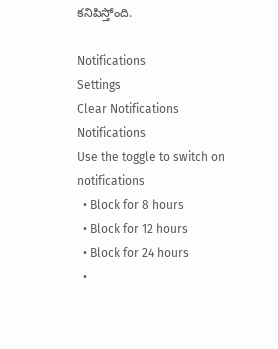కనిపిస్తోంది.

Notifications
Settings
Clear Notifications
Notifications
Use the toggle to switch on notifications
  • Block for 8 hours
  • Block for 12 hours
  • Block for 24 hours
  •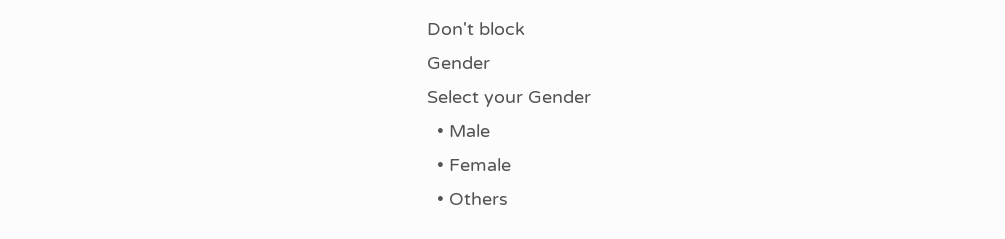Don't block
Gender
Select your Gender
  • Male
  • Female
  • Others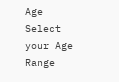Age
Select your Age Range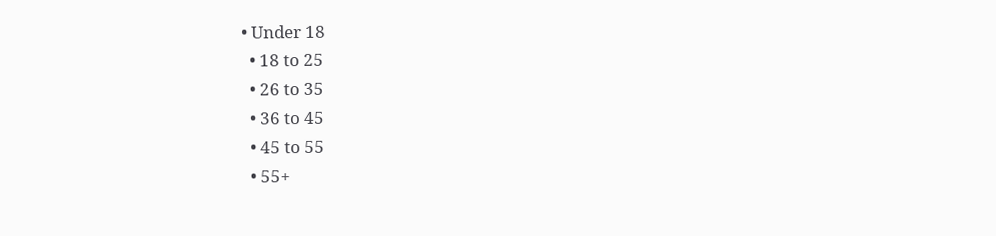• Under 18
  • 18 to 25
  • 26 to 35
  • 36 to 45
  • 45 to 55
  • 55+